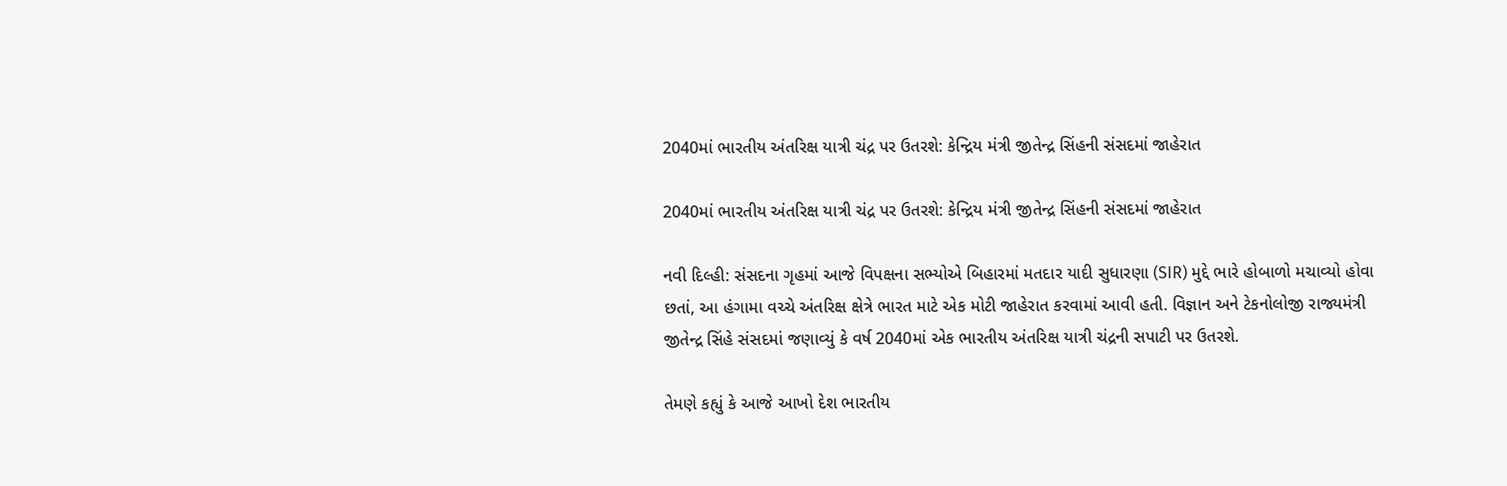2040માં ભારતીય અંતરિક્ષ યાત્રી ચંદ્ર પર ઉતરશે: કેન્દ્રિય મંત્રી જીતેન્દ્ર સિંહની સંસદમાં જાહેરાત

2040માં ભારતીય અંતરિક્ષ યાત્રી ચંદ્ર પર ઉતરશે: કેન્દ્રિય મંત્રી જીતેન્દ્ર સિંહની સંસદમાં જાહેરાત

નવી દિલ્હી: સંસદના ગૃહમાં આજે વિપક્ષના સભ્યોએ બિહારમાં મતદાર યાદી સુધારણા (SIR) મુદ્દે ભારે હોબાળો મચાવ્યો હોવા છતાં, આ હંગામા વચ્ચે અંતરિક્ષ ક્ષેત્રે ભારત માટે એક મોટી જાહેરાત કરવામાં આવી હતી. વિજ્ઞાન અને ટેકનોલોજી રાજ્યમંત્રી જીતેન્દ્ર સિંહે સંસદમાં જણાવ્યું કે વર્ષ 2040માં એક ભારતીય અંતરિક્ષ યાત્રી ચંદ્રની સપાટી પર ઉતરશે.

તેમણે કહ્યું કે આજે આખો દેશ ભારતીય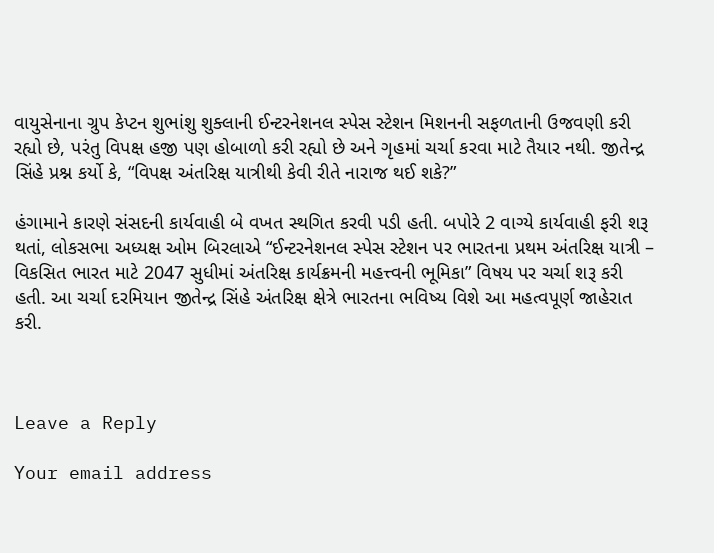વાયુસેનાના ગ્રુપ કેપ્ટન શુભાંશુ શુક્લાની ઈન્ટરનેશનલ સ્પેસ સ્ટેશન મિશનની સફળતાની ઉજવણી કરી રહ્યો છે, પરંતુ વિપક્ષ હજી પણ હોબાળો કરી રહ્યો છે અને ગૃહમાં ચર્ચા કરવા માટે તૈયાર નથી. જીતેન્દ્ર સિંહે પ્રશ્ન કર્યો કે, “વિપક્ષ અંતરિક્ષ યાત્રીથી કેવી રીતે નારાજ થઈ શકે?”

હંગામાને કારણે સંસદની કાર્યવાહી બે વખત સ્થગિત કરવી પડી હતી. બપોરે 2 વાગ્યે કાર્યવાહી ફરી શરૂ થતાં, લોકસભા અધ્યક્ષ ઓમ બિરલાએ “ઈન્ટરનેશનલ સ્પેસ સ્ટેશન પર ભારતના પ્રથમ અંતરિક્ષ યાત્રી – વિકસિત ભારત માટે 2047 સુધીમાં અંતરિક્ષ કાર્યક્રમની મહત્ત્વની ભૂમિકા” વિષય પર ચર્ચા શરૂ કરી હતી. આ ચર્ચા દરમિયાન જીતેન્દ્ર સિંહે અંતરિક્ષ ક્ષેત્રે ભારતના ભવિષ્ય વિશે આ મહત્વપૂર્ણ જાહેરાત કરી.



Leave a Reply

Your email address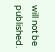will not be published.